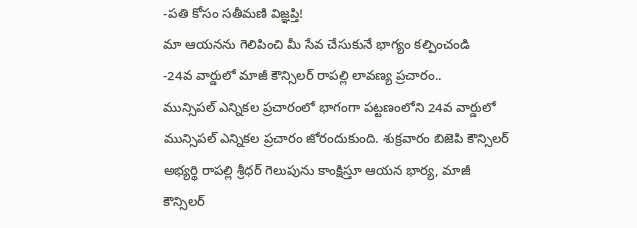-పతి కోసం సతీమణి విజ్ఞప్తి!
మా ఆయనను గెలిపించి మీ సేవ చేసుకునే భాగ్యం కల్పించండి
-24వ వార్డులో మాజీ కౌన్సిలర్ రాపల్లి లావణ్య ప్రచారం..
మున్సిపల్ ఎన్నికల ప్రచారంలో భాగంగా పట్టణంలోని 24వ వార్డులో మున్సిపల్ ఎన్నికల ప్రచారం జోరందుకుంది. శుక్రవారం బిజెపి కౌన్సిలర్ అభ్యర్థి రాపల్లి శ్రీధర్ గెలుపును కాంక్షిస్తూ ఆయన భార్య, మాజీ కౌన్సిలర్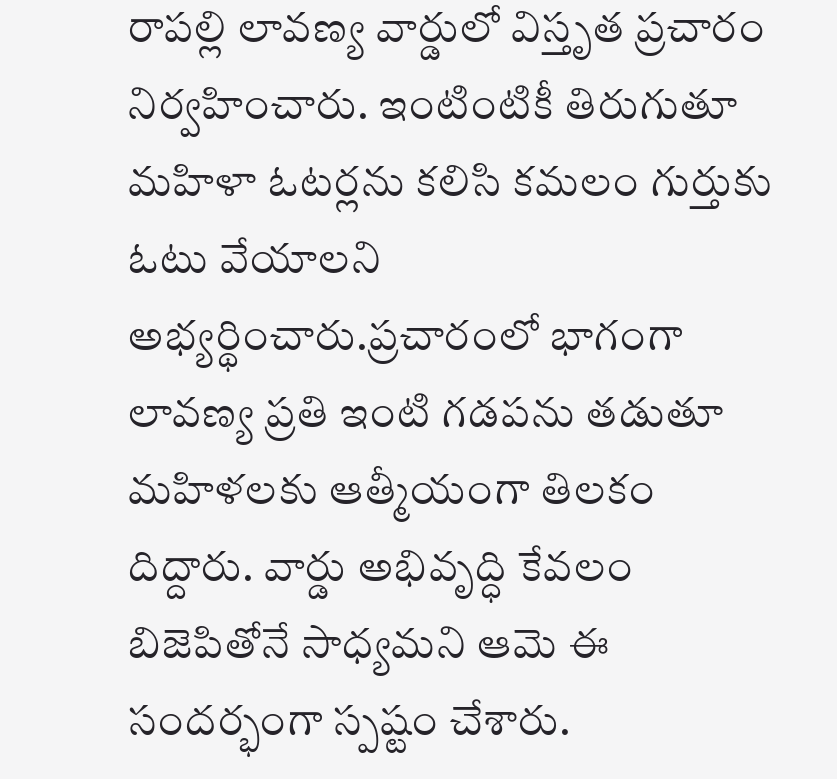రాపల్లి లావణ్య వార్డులో విస్తృత ప్రచారం నిర్వహించారు. ఇంటింటికీ తిరుగుతూ మహిళా ఓటర్లను కలిసి కమలం గుర్తుకు ఓటు వేయాలని అభ్యర్థించారు.ప్రచారంలో భాగంగా లావణ్య ప్రతి ఇంటి గడపను తడుతూ మహిళలకు ఆత్మీయంగా తిలకం దిద్దారు. వార్డు అభివృద్ధి కేవలం బిజెపితోనే సాధ్యమని ఆమె ఈ సందర్భంగా స్పష్టం చేశారు.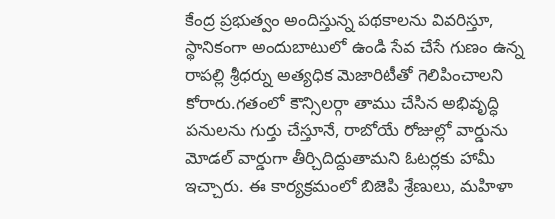కేంద్ర ప్రభుత్వం అందిస్తున్న పథకాలను వివరిస్తూ, స్థానికంగా అందుబాటులో ఉండి సేవ చేసే గుణం ఉన్న రాపల్లి శ్రీధర్ను అత్యధిక మెజారిటీతో గెలిపించాలని కోరారు.గతంలో కౌన్సిలర్గా తాము చేసిన అభివృద్ధి పనులను గుర్తు చేస్తూనే, రాబోయే రోజుల్లో వార్డును మోడల్ వార్డుగా తీర్చిదిద్దుతామని ఓటర్లకు హామీ ఇచ్చారు. ఈ కార్యక్రమంలో బిజెపి శ్రేణులు, మహిళా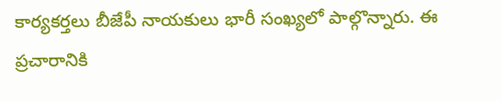కార్యకర్తలు బీజేపీ నాయకులు భారీ సంఖ్యలో పాల్గొన్నారు. ఈ ప్రచారానికి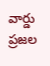వార్డు ప్రజల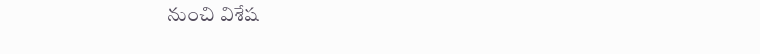నుంచి విశేష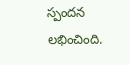స్పందన లభించింది.